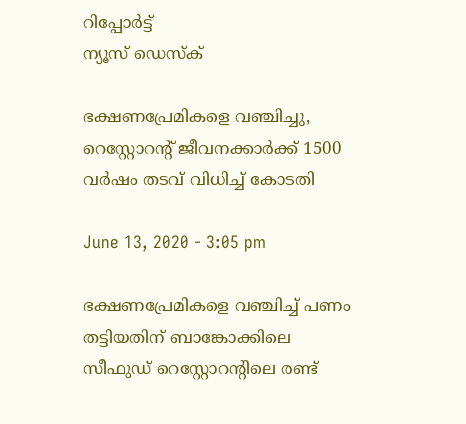റിപ്പോര്‍ട്ട്
ന്യൂസ് ഡെസ്ക്

ഭക്ഷണപ്രേമികളെ വഞ്ചിച്ചു, റെസ്റ്റോറന്റ് ജീവനക്കാര്‍ക്ക് 1500 വര്‍ഷം തടവ് വിധിച്ച് കോടതി

June 13, 2020 - 3:05 pm

ഭക്ഷണപ്രേമികളെ വഞ്ചിച്ച് പണം തട്ടിയതിന് ബാങ്കോക്കിലെ സീഫുഡ് റെസ്റ്റോറന്റിലെ രണ്ട്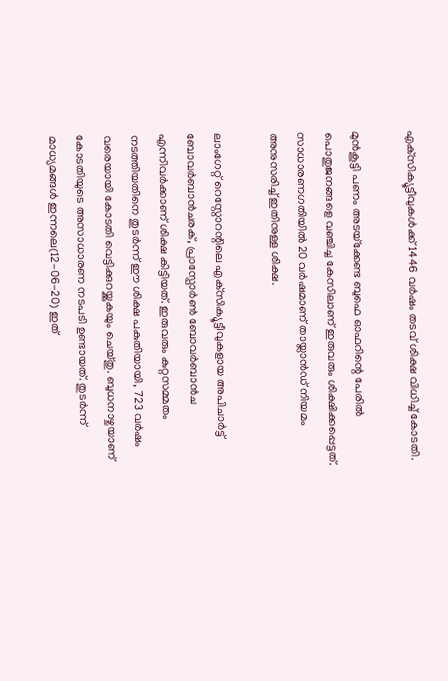എക്‌സിക്യൂട്ടീവുകള്‍ക്ക് 1446 വര്‍ഷം തടവ് ശിക്ഷ വിധിച്ച് കോടതി.

മുന്‍കൂട്ടി പണം അടയ്‌ക്കേണ്ട ബുഫെ ഓഫറിന്റെ പേരില്‍ പൊതുജനങ്ങളെ വഞ്ചിച്ച കേസിലാണ് ഇരുവരും ശിക്ഷിക്കപ്പെട്ടത്. സാധാരണഗതിയില്‍ 20 വര്‍ഷമാണ് തായ്ലാന്‍ഡ് നിയമം അനുസരിച്ച് ഇതിനുള്ള ശിക്ഷ.

ലാംഗേറ്റ് റെസ്റ്റോറന്റിലെ എക്‌സിക്യൂട്ടീവുകളായ അപിചാര്‍ട്ട് ബോവര്‍ബാന്‍ചരക്, പ്രാസ്പോര്‍ണ്‍ ബോവര്‍ബാന്‍ച എന്നിവര്‍ക്കാണ് ശിക്ഷ കിട്ടിയത്. ഇരുവരും കുറ്റസമ്മതം നടത്തിയതിനെ തുടര്‍ന്ന് ഈ ശിക്ഷ പകുതിയായി, 723 വര്‍ഷം വരെയായി കോടതി വെട്ടിക്കുറയ്ക്കുകയും ചെയ്തു. ബുധനാഴ്ചയാണ് കോടതിയുടെ അസാധാരണ നടപടി ഉണ്ടായത്. തുടര്‍ന്ന് മാധ്യമങ്ങള്‍ ഇന്നലെ(12-06-20) ഇത്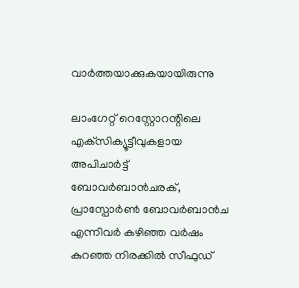വാര്‍ത്തയാക്കുകയായിരുന്നു

ലാംഗേറ്റ് റെസ്റ്റോറന്റിലെ എക്‌സിക്യൂട്ടീവുകളായ അപിചാര്‍ട്ട് ബോവര്‍ബാന്‍ചരക്, പ്രാസ്പോര്‍ണ്‍ ബോവര്‍ബാന്‍ച എന്നിവര്‍ കഴിഞ്ഞ വര്‍ഷം കുറഞ്ഞ നിരക്കില്‍ സീഫുഡ്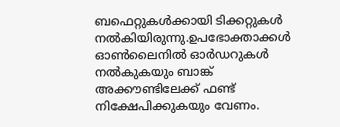ബഫെറ്റുകള്‍ക്കായി ടിക്കറ്റുകള്‍ നല്‍കിയിരുന്നു.ഉപഭോക്താക്കള്‍ ഓണ്‍ലൈനില്‍ ഓര്‍ഡറുകള്‍ നല്‍കുകയും ബാങ്ക് അക്കൗണ്ടിലേക്ക് ഫണ്ട് നിക്ഷേപിക്കുകയും വേണം.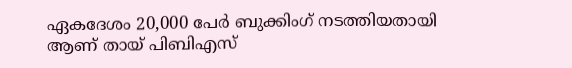ഏകദേശം 20,000 പേര്‍ ബുക്കിംഗ് നടത്തിയതായി ആണ് തായ് പിബിഎസ്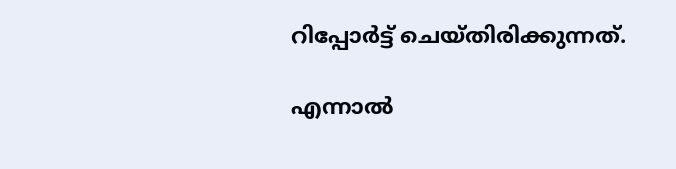റിപ്പോര്‍ട്ട് ചെയ്തിരിക്കുന്നത്.

എന്നാല്‍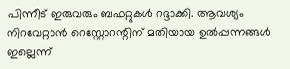പിന്നീട് ഇരുവരും ബഫറ്റുകള്‍ റദ്ദാക്കി. ആവശ്യം നിറവേറ്റാന്‍ റെസ്റ്റോറന്റിന് മതിയായ ഉല്‍പ്പന്നങ്ങള്‍ ഇല്ലെന്ന്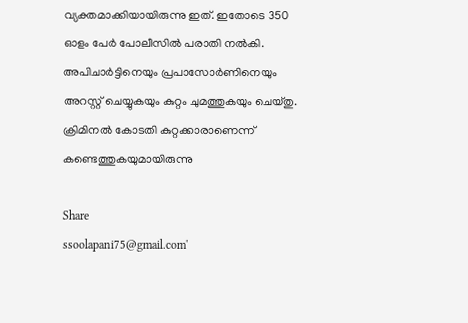വ്യക്തമാക്കിയായിരുന്നു ഇത്. ഇതോടെ 350 ഓളം പേര്‍ പോലീസില്‍ പരാതി നല്‍കി. അപിചാര്‍ട്ടിനെയും പ്രപാസോര്‍ണിനെയും അറസ്റ്റ് ചെയ്യുകയും കുറ്റം ചുമത്തുകയും ചെയ്തു. ക്രിമിനല്‍ കോടതി കുറ്റക്കാരാണെന്ന് കണ്ടെത്തുകയുമായിരുന്നു

Share
ssoolapani75@gmail.com'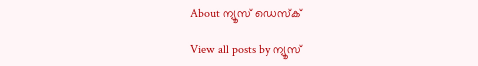About ന്യൂസ് ഡെസ്ക്

View all posts by ന്യൂസ്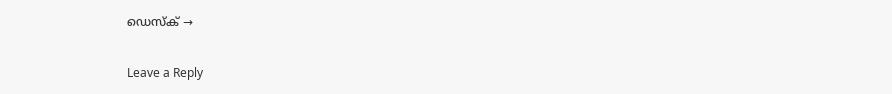ഡെസ്ക് →

Leave a Reply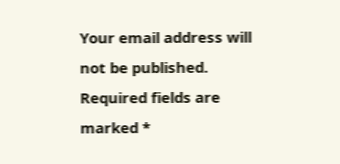Your email address will not be published. Required fields are marked *